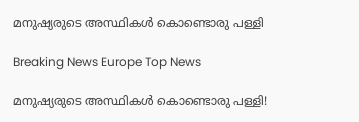മനുഷ്യരുടെ അസ്ഥികൾ കൊണ്ടൊരു പള്ളി

Breaking News Europe Top News

മനുഷ്യരുടെ അസ്ഥികൾ കൊണ്ടൊരു പള്ളി!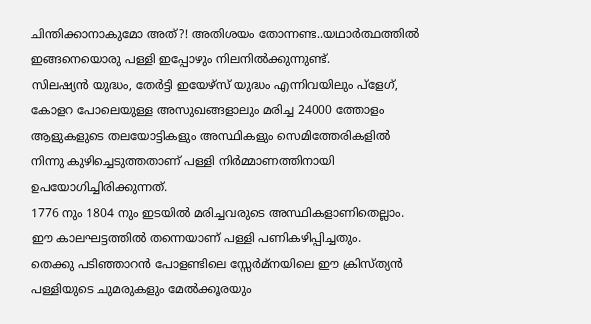ചിന്തിക്കാനാകുമോ അത്?! അതിശയം തോന്നണ്ട..യഥാർത്ഥത്തിൽ ഇങ്ങനെയൊരു പള്ളി ഇപ്പോഴും നിലനിൽക്കുന്നുണ്ട്.
സിലഷ്യൻ യുദ്ധം, തേർട്ടി ഇയേഴ്സ് യുദ്ധം എന്നിവയിലും പ്ളേഗ്, കോളറ പോലെയുള്ള അസുഖങ്ങളാലും മരിച്ച 24000 ത്തോളം ആളുകളുടെ തലയോട്ടികളും അസ്ഥികളും സെമിത്തേരികളിൽ നിന്നു കുഴിച്ചെടുത്തതാണ് പള്ളി നിർമ്മാണത്തിനായി ഉപയോഗിച്ചിരിക്കുന്നത്.
1776 നും 1804 നും ഇടയിൽ മരിച്ചവരുടെ അസ്ഥികളാണിതെല്ലാം. ഈ കാലഘട്ടത്തിൽ തന്നെയാണ് പള്ളി പണികഴിപ്പിച്ചതും.
തെക്കു പടിഞ്ഞാറൻ പോളണ്ടിലെ സ്സേർമ്നയിലെ ഈ ക്രിസ്ത്യൻ പള്ളിയുടെ ചുമരുകളും മേൽക്കൂരയും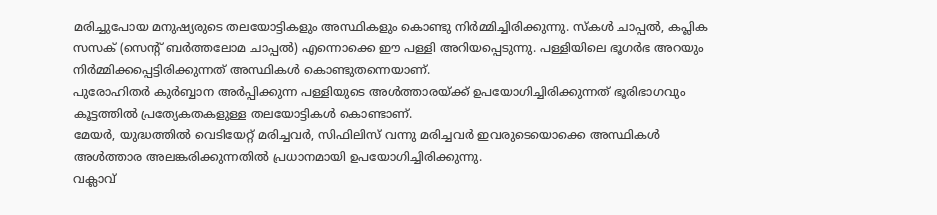മരിച്ചുപോയ മനുഷ്യരുടെ തലയോട്ടികളും അസ്ഥികളും കൊണ്ടു നിർമ്മിച്ചിരിക്കുന്നു. സ്കൾ ചാപ്പൽ, കപ്ലിക സസക് (സെന്‍റ് ബർത്തലോമ ചാപ്പൽ) എന്നൊക്കെ ഈ പള്ളി അറിയപ്പെടുന്നു. പള്ളിയിലെ ഭൂഗർഭ അറയും നിർമ്മിക്കപ്പെട്ടിരിക്കുന്നത് അസ്ഥികൾ കൊണ്ടുതന്നെയാണ്.
പുരോഹിതർ കുർബ്ബാന അർപ്പിക്കുന്ന പള്ളിയുടെ അൾത്താരയ്ക്ക് ഉപയോഗിച്ചിരിക്കുന്നത് ഭൂരിഭാഗവും കൂട്ടത്തിൽ പ്രത്യേകതകളുള്ള തലയോട്ടികൾ കൊണ്ടാണ്.
മേയർ, യുദ്ധത്തിൽ വെടിയേറ്റ് മരിച്ചവർ, സിഫിലിസ് വന്നു മരിച്ചവർ ഇവരുടെയൊക്കെ അസ്ഥികൾ അൾത്താര അലങ്കരിക്കുന്നതിൽ പ്രധാനമായി ഉപയോഗിച്ചിരിക്കുന്നു.
വക്ലാവ്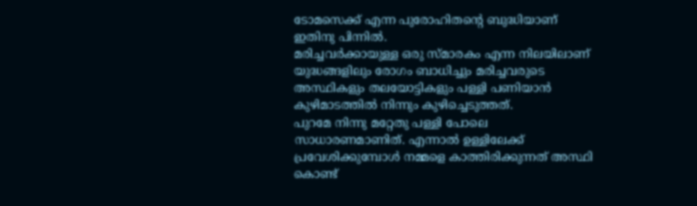ടോമസെക്ക് എന്ന പുരോഹിതന്‍റെ ബുദ്ധിയാണ് ഇതിനു പിന്നിൽ.
മരിച്ചവർക്കായുള്ള ഒരു സ്മാരകം എന്ന നിലയിലാണ് യുദ്ധങ്ങളിലും രോഗം ബാധിച്ചും മരിച്ചവരുടെ അസ്ഥികളും തലയോട്ടികളും പള്ളി പണിയാൻ കുഴിമാടത്തിൽ നിന്നും കുഴിച്ചെടുത്തത്.
പുറമേ നിന്നു മറ്റേതു പള്ളി പോലെ സാധാരണമാണിത്. എന്നാൽ ഉള്ളിലേക്ക് പ്രവേശിക്കുമ്പോൾ നമ്മളെ കാത്തിരിക്കുന്നത് അസ്ഥി കൊണ്ട്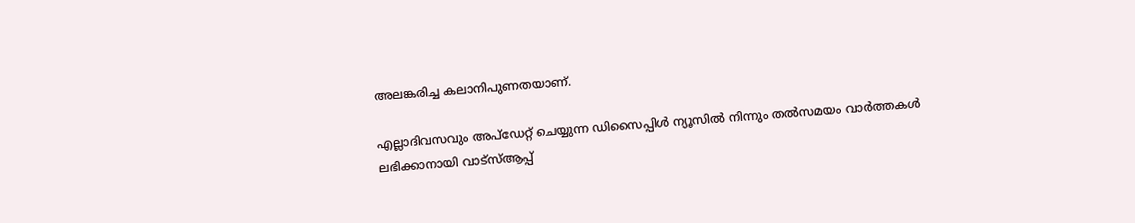അലങ്കരിച്ച കലാനിപുണതയാണ്.

എല്ലാദിവസവും അപ്ഡേറ്റ് ചെയ്യുന്ന ഡിസൈപ്പിൾ ന്യൂസിൽ നിന്നും തൽസമയം വാർത്തകൾ ലഭിക്കാനായി വാട്സ്ആപ്പ്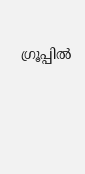ഗ്രൂപ്പിൽ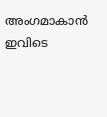അംഗമാകാൻ ഇവിടെ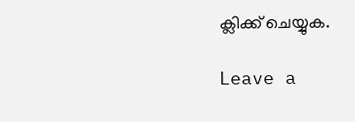ക്ലിക്ക് ചെയ്യുക.

Leave a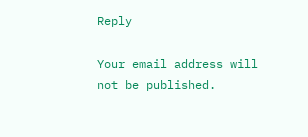Reply

Your email address will not be published.